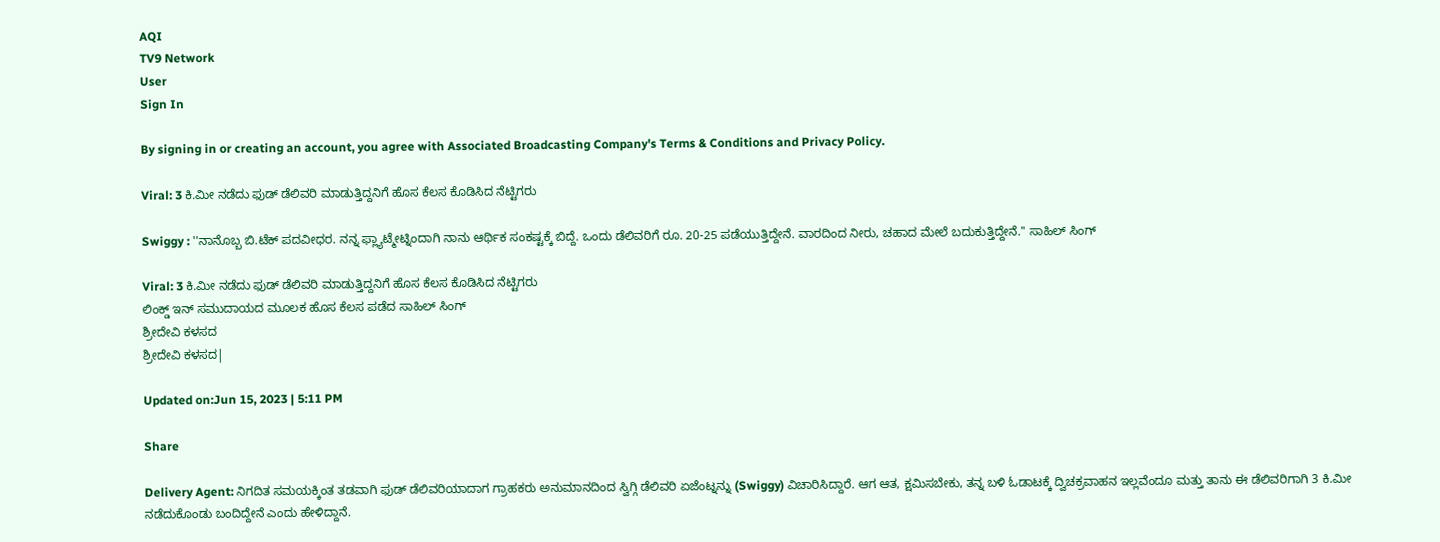AQI
TV9 Network
User
Sign In

By signing in or creating an account, you agree with Associated Broadcasting Company's Terms & Conditions and Privacy Policy.

Viral: 3 ಕಿ.ಮೀ ನಡೆದು ಫುಡ್ ಡೆಲಿವರಿ ಮಾಡುತ್ತಿದ್ದನಿಗೆ ಹೊಸ ಕೆಲಸ ಕೊಡಿಸಿದ ನೆಟ್ಟಿಗರು

Swiggy : ''ನಾನೊಬ್ಬ ಬಿ.ಟೆಕ್ ಪದವೀಧರ. ನನ್ನ ಫ್ಲ್ಯಾಟ್ಮೇಟ್ನಿಂದಾಗಿ ನಾನು ಆರ್ಥಿಕ ಸಂಕಷ್ಟಕ್ಕೆ ಬಿದ್ದೆ. ಒಂದು ಡೆಲಿವರಿಗೆ ರೂ. 20-25 ಪಡೆಯುತ್ತಿದ್ದೇನೆ. ವಾರದಿಂದ ನೀರು, ಚಹಾದ ಮೇಲೆ ಬದುಕುತ್ತಿದ್ದೇನೆ.'' ಸಾಹಿಲ್ ಸಿಂಗ್

Viral: 3 ಕಿ.ಮೀ ನಡೆದು ಫುಡ್ ಡೆಲಿವರಿ ಮಾಡುತ್ತಿದ್ದನಿಗೆ ಹೊಸ ಕೆಲಸ ಕೊಡಿಸಿದ ನೆಟ್ಟಿಗರು
ಲಿಂಕ್ಡ್ ಇನ್ ಸಮುದಾಯದ ಮೂಲಕ ಹೊಸ ಕೆಲಸ ಪಡೆದ ಸಾಹಿಲ್ ಸಿಂಗ್
ಶ್ರೀದೇವಿ ಕಳಸದ
ಶ್ರೀದೇವಿ ಕಳಸದ|

Updated on:Jun 15, 2023 | 5:11 PM

Share

Delivery Agent: ನಿಗದಿತ ಸಮಯಕ್ಕಿಂತ ತಡವಾಗಿ ಫುಡ್ ಡೆಲಿವರಿಯಾದಾಗ ಗ್ರಾಹಕರು ಅನುಮಾನದಿಂದ ಸ್ವಿಗ್ಗಿ ಡೆಲಿವರಿ ಏಜೆಂಟ್ನನ್ನು (Swiggy) ವಿಚಾರಿಸಿದ್ದಾರೆ. ಆಗ ಆತ, ಕ್ಷಮಿಸಬೇಕು, ತನ್ನ ಬಳಿ ಓಡಾಟಕ್ಕೆ ದ್ವಿಚಕ್ರವಾಹನ ಇಲ್ಲವೆಂದೂ ಮತ್ತು ತಾನು ಈ ಡೆಲಿವರಿಗಾಗಿ 3 ಕಿ.ಮೀ ನಡೆದುಕೊಂಡು ಬಂದಿದ್ದೇನೆ ಎಂದು ಹೇಳಿದ್ದಾನೆ.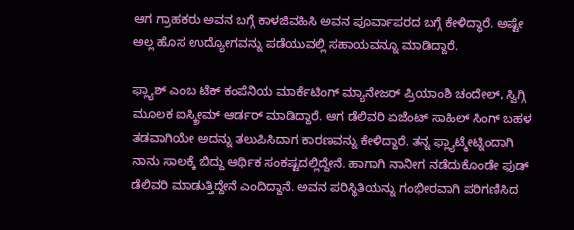ಆಗ ಗ್ರಾಹಕರು ಅವನ ಬಗ್ಗೆ ಕಾಳಜಿವಹಿಸಿ ಅವನ ಪೂರ್ವಾಪರದ ಬಗ್ಗೆ ಕೇಳಿದ್ಧಾರೆ. ಅಷ್ಟೇ ಅಲ್ಲ ಹೊಸ ಉದ್ಯೋಗವನ್ನು ಪಡೆಯುವಲ್ಲಿ ಸಹಾಯವನ್ನೂ ಮಾಡಿದ್ದಾರೆ.

ಫ್ಲ್ಯಾಶ್ ಎಂಬ ಟೆಕ್ ಕಂಪೆನಿಯ ಮಾರ್ಕೆಟಿಂಗ್ ಮ್ಯಾನೇಜರ್ ಪ್ರಿಯಾಂಶಿ ಚಂದೇಲ್, ಸ್ವಿಗ್ಗಿ ಮೂಲಕ ಐಸ್ಕ್ರೀಮ್ ಆರ್ಡರ್ ಮಾಡಿದ್ದಾರೆ. ಆಗ ಡೆಲಿವರಿ ಏಜೆಂಟ್ ಸಾಹಿಲ್ ಸಿಂಗ್ ಬಹಳ ತಡವಾಗಿಯೇ ಅದನ್ನು ತಲುಪಿಸಿದಾಗ ಕಾರಣವನ್ನು ಕೇಳಿದ್ದಾರೆ. ತನ್ನ ಫ್ಲ್ಯಾಟ್ಮೇಟ್ನಿಂದಾಗಿ ನಾನು ಸಾಲಕ್ಕೆ ಬಿದ್ದು ಆರ್ಥಿಕ ಸಂಕಷ್ಟದಲ್ಲಿದ್ದೇನೆ. ಹಾಗಾಗಿ ನಾನೀಗ ನಡೆದುಕೊಂಡೇ ಫುಡ್ ಡೆಲಿವರಿ ಮಾಡುತ್ತಿದ್ದೇನೆ ಎಂದಿದ್ದಾನೆ. ಅವನ ಪರಿಸ್ಥಿತಿಯನ್ನು ಗಂಭೀರವಾಗಿ ಪರಿಗಣಿಸಿದ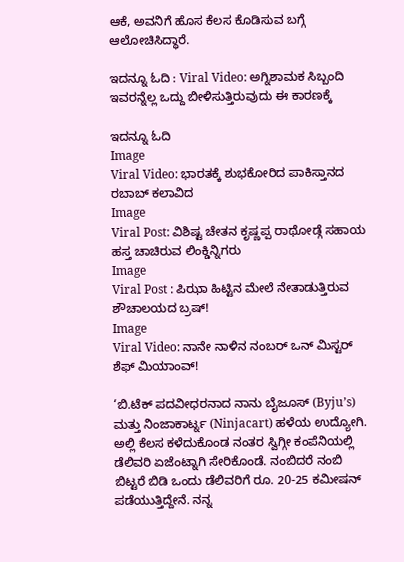ಆಕೆ, ಅವನಿಗೆ ಹೊಸ ಕೆಲಸ ಕೊಡಿಸುವ ಬಗ್ಗೆ ಆಲೋಚಿಸಿದ್ಧಾರೆ.

ಇದನ್ನೂ ಓದಿ : Viral Video: ಅಗ್ನಿಶಾಮಕ ಸಿಬ್ಬಂದಿ ಇವರನ್ನೆಲ್ಲ ಒದ್ದು ಬೀಳಿಸುತ್ತಿರುವುದು ಈ ಕಾರಣಕ್ಕೆ

ಇದನ್ನೂ ಓದಿ
Image
Viral Video: ಭಾರತಕ್ಕೆ ಶುಭಕೋರಿದ ಪಾಕಿಸ್ತಾನದ ರಬಾಬ್ ಕಲಾವಿದ
Image
Viral Post: ವಿಶಿಷ್ಟ ಚೇತನ ಕೃಷ್ಣಪ್ಪ ರಾಥೋಡ್ಗೆ ಸಹಾಯ ಹಸ್ತ ಚಾಚಿರುವ ಲಿಂಕ್ಡಿನ್ನಿಗರು
Image
Viral Post : ಪಿಝಾ ಹಿಟ್ಟಿನ ಮೇಲೆ ನೇತಾಡುತ್ತಿರುವ ಶೌಚಾಲಯದ ಬ್ರಷ್!
Image
Viral Video: ನಾನೇ ನಾಳಿನ ನಂಬರ್ ಒನ್ ಮಿಸ್ಟರ್ ಶೆಫ್ ಮಿಯಾಂವ್!

‘ಬಿ.ಟೆಕ್ ಪದವೀಧರನಾದ ನಾನು ಬೈಜೂಸ್ (Byju’s) ಮತ್ತು ನಿಂಜಾಕಾರ್ಟ್ನ (Ninjacart) ಹಳೆಯ ಉದ್ಯೋಗಿ. ಅಲ್ಲಿ ಕೆಲಸ ಕಳೆದುಕೊಂಡ ನಂತರ ಸ್ವಿಗ್ಗೀ ಕಂಪೆನಿಯಲ್ಲಿ ಡೆಲಿವರಿ ಏಜೆಂಟ್ನಾಗಿ ಸೇರಿಕೊಂಡೆ. ನಂಬಿದರೆ ನಂಬಿ ಬಿಟ್ಟರೆ ಬಿಡಿ ಒಂದು ಡೆಲಿವರಿಗೆ ರೂ. 20-25 ಕಮೀಷನ್ ಪಡೆಯುತ್ತಿದ್ದೇನೆ. ನನ್ನ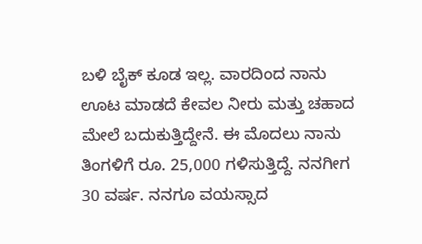ಬಳಿ ಬೈಕ್ ಕೂಡ ಇಲ್ಲ. ವಾರದಿಂದ ನಾನು ಊಟ ಮಾಡದೆ ಕೇವಲ ನೀರು ಮತ್ತು ಚಹಾದ ಮೇಲೆ ಬದುಕುತ್ತಿದ್ದೇನೆ. ಈ ಮೊದಲು ನಾನು ತಿಂಗಳಿಗೆ ರೂ. 25,000 ಗಳಿಸುತ್ತಿದ್ದೆ. ನನಗೀಗ 30 ವರ್ಷ. ನನಗೂ ವಯಸ್ಸಾದ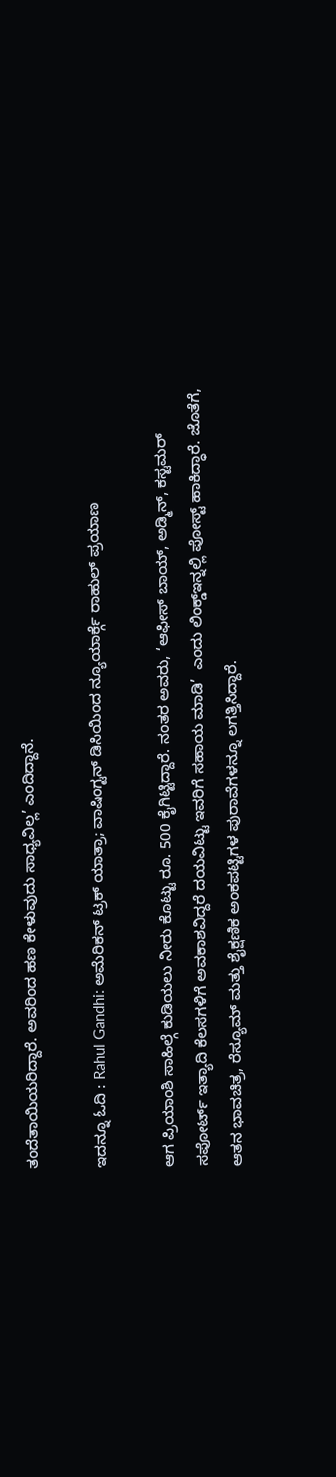ತಂದೆತಾಯಿಯರಿದ್ದಾರೆ. ಅವರಿಂದ ಹಣ ಕೇಳುವುದು ಸಾಧ್ಯವಿಲ್ಲ’ ಎಂದಿದ್ದಾನೆ.

ಇದನ್ನೂ ಓದಿ : Rahul Gandhi: ಅಮೆರಿಕನ್ ಟ್ರಕ್ ಯಾತ್ರಾ; ವಾಷಿಂಗ್ಟನ್ ಡಿಸಿಯಿಂದ ನ್ಯೂಯಾರ್ಕ್ಗೆ ರಾಹುಲ್ ಪ್ರಯಾಣ

ಆಗ ಪ್ರಿಯಾಂಶಿ ಸಾಹಿಲ್ಗೆ ಕುಡಿಯಲು ನೀರು ಕೊಟ್ಟು ರೂ. 500 ಕೈಗಿಟ್ಟಿದ್ದಾರೆ. ನಂತರ ಅವರು, ‘ಆಫೀಸ್ ಬಾಯ್, ಅಡ್ಮಿನ್, ಕಸ್ಟಮರ್ ಸಪೋರ್ಟ್ ಇತ್ಯಾದಿ ಕೆಲಸಗಳಿಗೆ ಅವಕಾಶವಿದ್ದರೆ ದಯವಿಟ್ಟು ಇವರಿಗೆ ಸಹಾಯ ಮಾಡಿ’  ಎಂದು ಲಿಂಕ್ಡ್ಇನ್ನಲ್ಲಿ ಪೋಸ್ಟ್ ಹಾಕಿದ್ಧಾರೆ. ಜೊತೆಗೆ, ಆತನ ಭಾವಚಿತ್ರ, ರೆಸ್ಯೂಮ್ ಮತ್ತು ಶೈಕ್ಷಣಿಕ ಅಂಕಪಟ್ಟಿಗಳ ಪುರಾವೆಗಳನ್ನೂ ಲಗತ್ತಿಸಿದ್ದಾರೆ.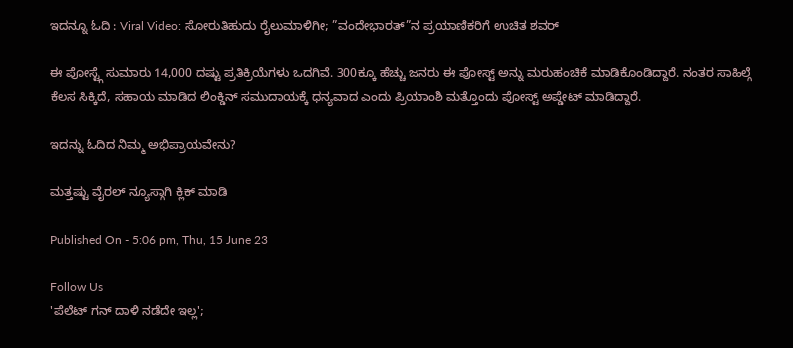ಇದನ್ನೂ ಓದಿ : Viral Video: ಸೋರುತಿಹುದು ರೈಲುಮಾಳಿಗೀ; ”ವಂದೇಭಾರತ್”ನ ಪ್ರಯಾಣಿಕರಿಗೆ ಉಚಿತ ಶವರ್

ಈ ಪೋಸ್ಟ್ಗೆ ಸುಮಾರು 14,000 ದಷ್ಟು ಪ್ರತಿಕ್ರಿಯೆಗಳು ಒದಗಿವೆ. 300ಕ್ಕೂ ಹೆಚ್ಚು ಜನರು ಈ ಪೋಸ್ಟ್ ಅನ್ನು ಮರುಹಂಚಿಕೆ ಮಾಡಿಕೊಂಡಿದ್ದಾರೆ. ನಂತರ ಸಾಹಿಲ್ಗೆ ಕೆಲಸ ಸಿಕ್ಕಿದೆ, ಸಹಾಯ ಮಾಡಿದ ಲಿಂಕ್ಡಿನ್ ಸಮುದಾಯಕ್ಕೆ ಧನ್ಯವಾದ ಎಂದು ಪ್ರಿಯಾಂಶಿ ಮತ್ತೊಂದು ಪೋಸ್ಟ್ ಅಪ್ಡೇಟ್ ಮಾಡಿದ್ದಾರೆ.

ಇದನ್ನು ಓದಿದ ನಿಮ್ಮ ಅಭಿಪ್ರಾಯವೇನು?

ಮತ್ತಷ್ಟು ವೈರಲ್ ನ್ಯೂಸ್ಗಾಗಿ ಕ್ಲಿಕ್ ಮಾಡಿ

Published On - 5:06 pm, Thu, 15 June 23

Follow Us
'ಪೆಲೆಟ್ ಗನ್ ದಾಳಿ ನಡೆದೇ ಇಲ್ಲ';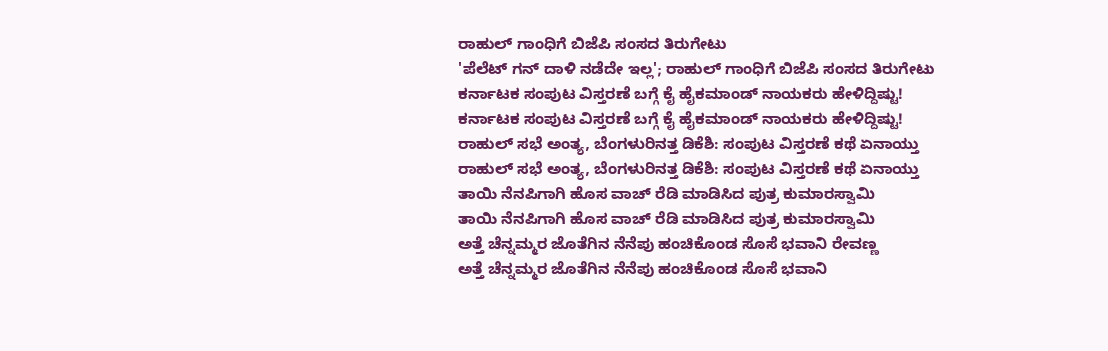ರಾಹುಲ್ ಗಾಂಧಿಗೆ ಬಿಜೆಪಿ ಸಂಸದ ತಿರುಗೇಟು
'ಪೆಲೆಟ್ ಗನ್ ದಾಳಿ ನಡೆದೇ ಇಲ್ಲ'; ರಾಹುಲ್ ಗಾಂಧಿಗೆ ಬಿಜೆಪಿ ಸಂಸದ ತಿರುಗೇಟು
ಕರ್ನಾಟಕ ಸಂಪುಟ ವಿಸ್ತರಣೆ ಬಗ್ಗೆ ಕೈ ಹೈಕಮಾಂಡ್ ನಾಯಕರು ಹೇಳಿದ್ದಿಷ್ಟು!
ಕರ್ನಾಟಕ ಸಂಪುಟ ವಿಸ್ತರಣೆ ಬಗ್ಗೆ ಕೈ ಹೈಕಮಾಂಡ್ ನಾಯಕರು ಹೇಳಿದ್ದಿಷ್ಟು!
ರಾಹುಲ್ ಸಭೆ ಅಂತ್ಯ, ಬೆಂಗಳುರಿನತ್ತ ಡಿಕೆಶಿ: ಸಂಪುಟ ವಿಸ್ತರಣೆ ಕಥೆ ಏನಾಯ್ತು
ರಾಹುಲ್ ಸಭೆ ಅಂತ್ಯ, ಬೆಂಗಳುರಿನತ್ತ ಡಿಕೆಶಿ: ಸಂಪುಟ ವಿಸ್ತರಣೆ ಕಥೆ ಏನಾಯ್ತು
ತಾಯಿ ನೆನಪಿಗಾಗಿ ಹೊಸ ವಾಚ್ ರೆಡಿ ಮಾಡಿಸಿದ ಪುತ್ರ ಕುಮಾರಸ್ವಾಮಿ
ತಾಯಿ ನೆನಪಿಗಾಗಿ ಹೊಸ ವಾಚ್ ರೆಡಿ ಮಾಡಿಸಿದ ಪುತ್ರ ಕುಮಾರಸ್ವಾಮಿ
ಅತ್ತೆ ಚೆನ್ನಮ್ಮರ ಜೊತೆಗಿನ ನೆನೆಪು ಹಂಚಿಕೊಂಡ ಸೊಸೆ ಭವಾನಿ ರೇವಣ್ಣ
ಅತ್ತೆ ಚೆನ್ನಮ್ಮರ ಜೊತೆಗಿನ ನೆನೆಪು ಹಂಚಿಕೊಂಡ ಸೊಸೆ ಭವಾನಿ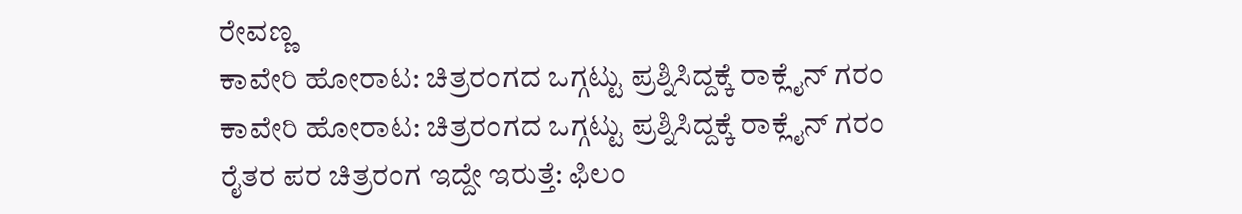ರೇವಣ್ಣ
ಕಾವೇರಿ ಹೋರಾಟ: ಚಿತ್ರರಂಗದ ಒಗ್ಗಟ್ಟು ಪ್ರಶ್ನಿಸಿದ್ದಕ್ಕೆ ರಾಕ್ಲೈನ್ ಗರಂ
ಕಾವೇರಿ ಹೋರಾಟ: ಚಿತ್ರರಂಗದ ಒಗ್ಗಟ್ಟು ಪ್ರಶ್ನಿಸಿದ್ದಕ್ಕೆ ರಾಕ್ಲೈನ್ ಗರಂ
ರೈತರ ಪರ ಚಿತ್ರರಂಗ ಇದ್ದೇ ಇರುತ್ತೆ: ಫಿಲಂ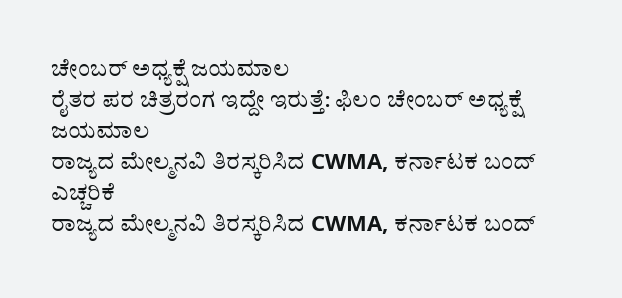ಚೇಂಬರ್ ಅಧ್ಯಕ್ಷೆ ಜಯಮಾಲ
ರೈತರ ಪರ ಚಿತ್ರರಂಗ ಇದ್ದೇ ಇರುತ್ತೆ: ಫಿಲಂ ಚೇಂಬರ್ ಅಧ್ಯಕ್ಷೆ ಜಯಮಾಲ
ರಾಜ್ಯದ ಮೇಲ್ಮನವಿ ತಿರಸ್ಕರಿಸಿದ CWMA, ಕರ್ನಾಟಕ ಬಂದ್ ಎಚ್ಚರಿಕೆ
ರಾಜ್ಯದ ಮೇಲ್ಮನವಿ ತಿರಸ್ಕರಿಸಿದ CWMA, ಕರ್ನಾಟಕ ಬಂದ್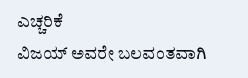ಎಚ್ಚರಿಕೆ
ವಿಜಯ್ ಅವರೇ ಬಲವಂತವಾಗಿ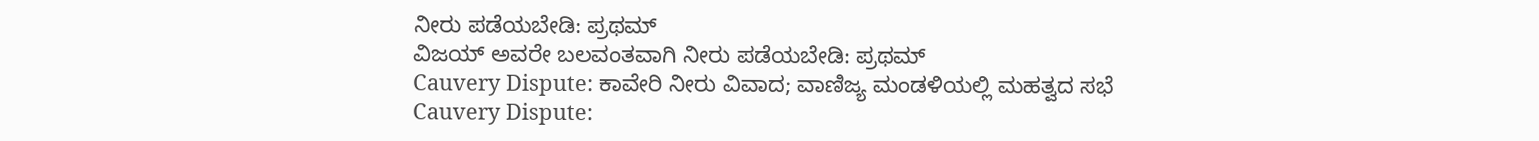ನೀರು ಪಡೆಯಬೇಡಿ: ಪ್ರಥಮ್
ವಿಜಯ್ ಅವರೇ ಬಲವಂತವಾಗಿ ನೀರು ಪಡೆಯಬೇಡಿ: ಪ್ರಥಮ್
Cauvery Dispute: ಕಾವೇರಿ ನೀರು ವಿವಾದ; ವಾಣಿಜ್ಯ ಮಂಡಳಿಯಲ್ಲಿ ಮಹತ್ವದ ಸಭೆ
Cauvery Dispute: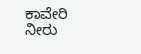ಕಾವೇರಿ ನೀರು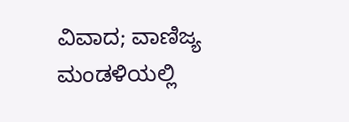ವಿವಾದ; ವಾಣಿಜ್ಯ ಮಂಡಳಿಯಲ್ಲಿ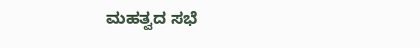ಮಹತ್ವದ ಸಭೆ